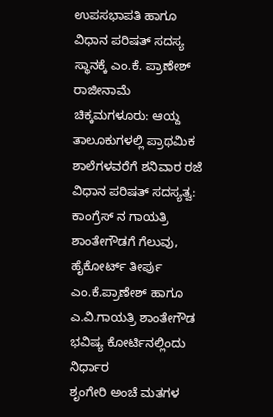ಉಪಸಭಾಪತಿ ಹಾಗೂ ವಿಧಾನ ಪರಿಷತ್ ಸದಸ್ಯ ಸ್ಥಾನಕ್ಕೆ ಎಂ.ಕೆ. ಪ್ರಾಣೇಶ್ ರಾಜೀನಾಮೆ
ಚಿಕ್ಕಮಗಳೂರು: ಆಯ್ದ ತಾಲೂಕುಗಳಲ್ಲಿ ಪ್ರಾಥಮಿಕ ಶಾಲೆಗಳವರೆಗೆ ಶನಿವಾರ ರಜೆ
ವಿಧಾನ ಪರಿಷತ್ ಸದಸ್ಯತ್ವ: ಕಾಂಗ್ರೆಸ್ ನ ಗಾಯತ್ರಿ ಶಾಂತೇಗೌಡಗೆ ಗೆಲುವು, ಹೈಕೋರ್ಟ್ ತೀರ್ಪು
ಎಂ.ಕೆ.ಪ್ರಾಣೇಶ್ ಹಾಗೂ ಎ.ವಿ.ಗಾಯತ್ರಿ ಶಾಂತೇಗೌಡ ಭವಿಷ್ಯ ಕೋರ್ಟಿನಲ್ಲಿಂದು ನಿರ್ಧಾರ
ಶೃಂಗೇರಿ ಅಂಚೆ ಮತಗಳ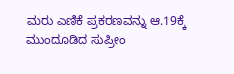ಮರು ಎಣಿಕೆ ಪ್ರಕರಣವನ್ನು ಆ.19ಕ್ಕೆ ಮುಂದೂಡಿದ ಸುಪ್ರೀಂ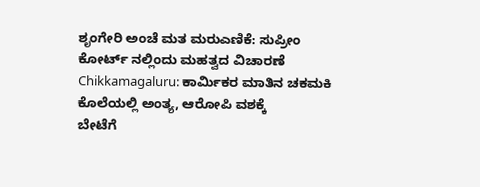ಶೃಂಗೇರಿ ಅಂಚೆ ಮತ ಮರುಎಣಿಕೆ: ಸುಪ್ರೀಂ ಕೋರ್ಟ್ ನಲ್ಲಿಂದು ಮಹತ್ವದ ವಿಚಾರಣೆ
Chikkamagaluru: ಕಾರ್ಮಿಕರ ಮಾತಿನ ಚಕಮಕಿ ಕೊಲೆಯಲ್ಲಿ ಅಂತ್ಯ, ಆರೋಪಿ ವಶಕ್ಕೆ
ಬೇಟೆಗೆ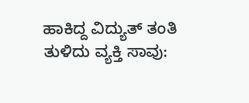ಹಾಕಿದ್ದ ವಿದ್ಯುತ್ ತಂತಿ ತುಳಿದು ವ್ಯಕ್ತಿ ಸಾವು: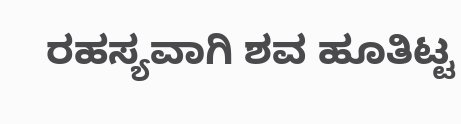ರಹಸ್ಯವಾಗಿ ಶವ ಹೂತಿಟ್ಟ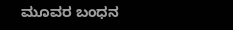ಮೂವರ ಬಂಧನ